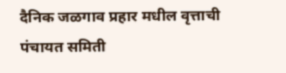दैनिक जळगाव प्रहार मधील वृत्ताची पंचायत समिती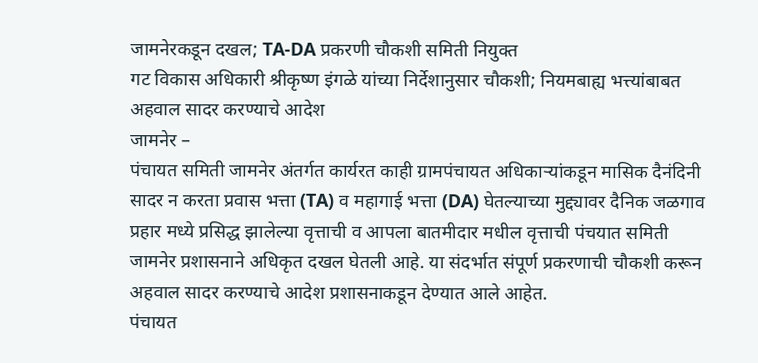जामनेरकडून दखल; TA-DA प्रकरणी चौकशी समिती नियुक्त
गट विकास अधिकारी श्रीकृष्ण इंगळे यांच्या निर्देशानुसार चौकशी; नियमबाह्य भत्त्यांबाबत अहवाल सादर करण्याचे आदेश
जामनेर –
पंचायत समिती जामनेर अंतर्गत कार्यरत काही ग्रामपंचायत अधिकाऱ्यांकडून मासिक दैनंदिनी सादर न करता प्रवास भत्ता (TA) व महागाई भत्ता (DA) घेतल्याच्या मुद्द्यावर दैनिक जळगाव प्रहार मध्ये प्रसिद्ध झालेल्या वृत्ताची व आपला बातमीदार मधील वृत्ताची पंचयात समिती जामनेर प्रशासनाने अधिकृत दखल घेतली आहे. या संदर्भात संपूर्ण प्रकरणाची चौकशी करून अहवाल सादर करण्याचे आदेश प्रशासनाकडून देण्यात आले आहेत.
पंचायत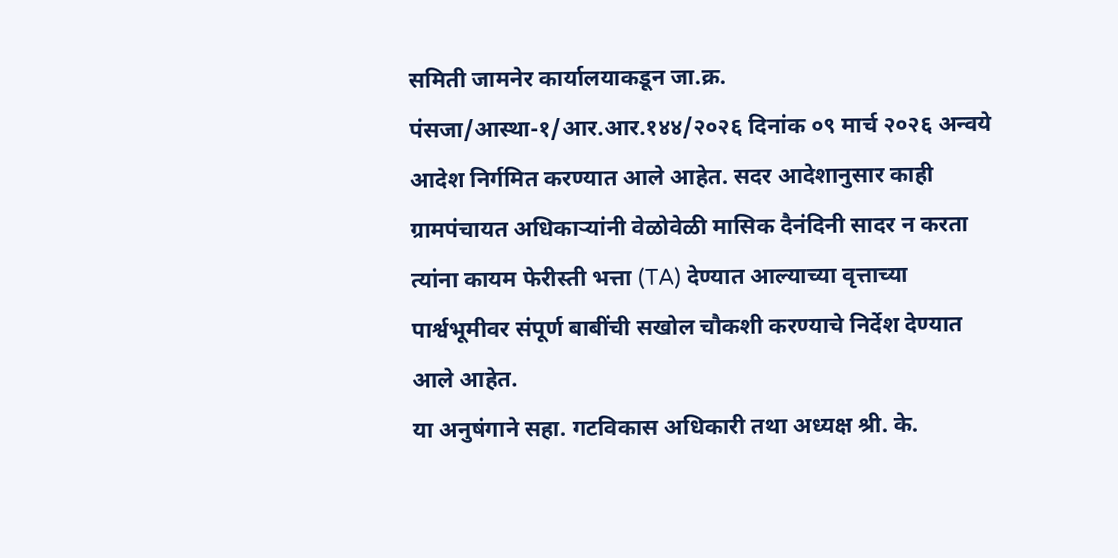समिती जामनेर कार्यालयाकडून जा.क्र. पंसजा/आस्था-१/आर.आर.१४४/२०२६ दिनांक ०९ मार्च २०२६ अन्वये आदेश निर्गमित करण्यात आले आहेत. सदर आदेशानुसार काही ग्रामपंचायत अधिकाऱ्यांनी वेळोवेळी मासिक दैनंदिनी सादर न करता त्यांना कायम फेरीस्ती भत्ता (TA) देण्यात आल्याच्या वृत्ताच्या पार्श्वभूमीवर संपूर्ण बाबींची सखोल चौकशी करण्याचे निर्देश देण्यात आले आहेत.
या अनुषंगाने सहा. गटविकास अधिकारी तथा अध्यक्ष श्री. के.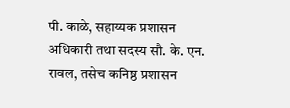पी. काळे, सहाय्यक प्रशासन अधिकारी तथा सदस्य सौ. के. एन. रावल, तसेच कनिष्ठ प्रशासन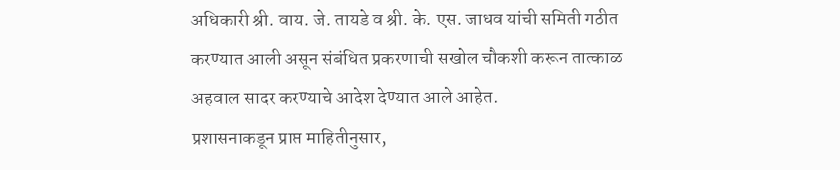अधिकारी श्री. वाय. जे. तायडे व श्री. के. एस. जाधव यांची समिती गठीत करण्यात आली असून संबंधित प्रकरणाची सखोल चौकशी करून तात्काळ अहवाल सादर करण्याचे आदेश देण्यात आले आहेत.
प्रशासनाकडून प्राप्त माहितीनुसार,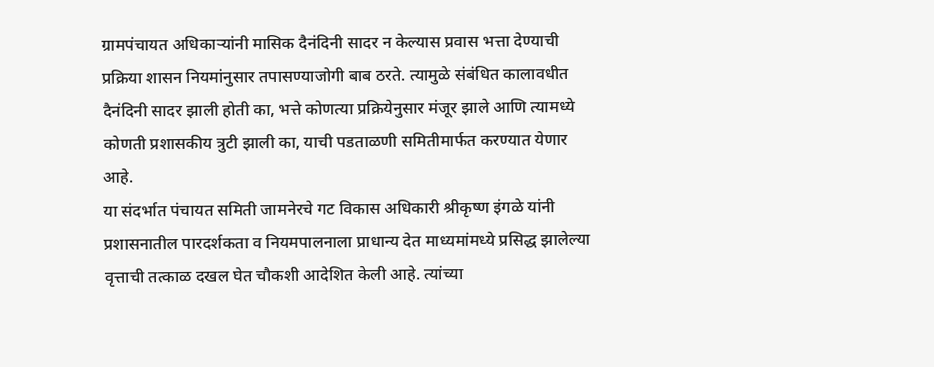ग्रामपंचायत अधिकाऱ्यांनी मासिक दैनंदिनी सादर न केल्यास प्रवास भत्ता देण्याची प्रक्रिया शासन नियमांनुसार तपासण्याजोगी बाब ठरते. त्यामुळे संबंधित कालावधीत दैनंदिनी सादर झाली होती का, भत्ते कोणत्या प्रक्रियेनुसार मंजूर झाले आणि त्यामध्ये कोणती प्रशासकीय त्रुटी झाली का, याची पडताळणी समितीमार्फत करण्यात येणार आहे.
या संदर्भात पंचायत समिती जामनेरचे गट विकास अधिकारी श्रीकृष्ण इंगळे यांनी प्रशासनातील पारदर्शकता व नियमपालनाला प्राधान्य देत माध्यमांमध्ये प्रसिद्ध झालेल्या वृत्ताची तत्काळ दखल घेत चौकशी आदेशित केली आहे. त्यांच्या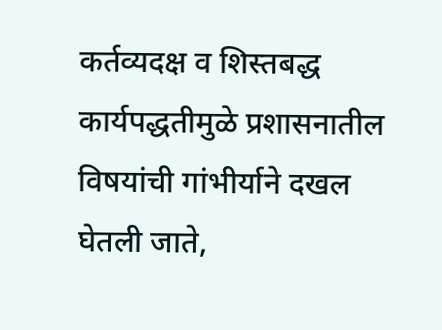कर्तव्यदक्ष व शिस्तबद्ध कार्यपद्धतीमुळे प्रशासनातील विषयांची गांभीर्याने दखल घेतली जाते,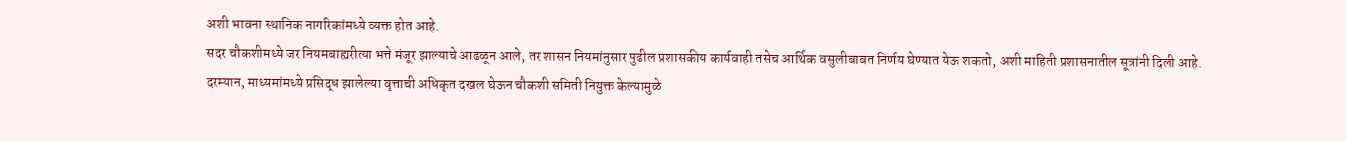अशी भावना स्थानिक नागरिकांमध्ये व्यक्त होत आहे.
सदर चौकशीमध्ये जर नियमबाह्यरीत्या भत्ते मंजूर झाल्याचे आढळून आले, तर शासन नियमांनुसार पुढील प्रशासकीय कार्यवाही तसेच आर्थिक वसुलीबाबत निर्णय घेण्यात येऊ शकतो, अशी माहिती प्रशासनातील सूत्रांनी दिली आहे.
दरम्यान, माध्यमांमध्ये प्रसिद्ध झालेल्या वृत्ताची अधिकृत दखल घेऊन चौकशी समिती नियुक्त केल्यामुळे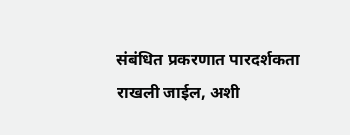संबंधित प्रकरणात पारदर्शकता राखली जाईल, अशी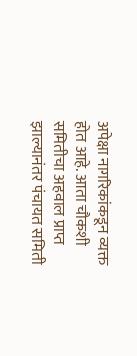अपेक्षा नागरिकांकडून व्यक्त होत आहे. आता चौकशी समितीचा अहवाल प्राप्त झाल्यानंतर पंचायत समिती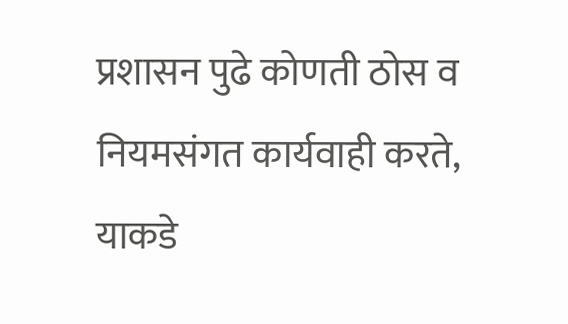प्रशासन पुढे कोणती ठोस व नियमसंगत कार्यवाही करते, याकडे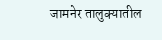जामनेर तालुक्यातील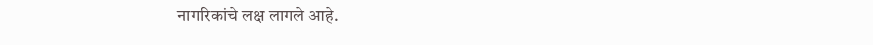नागरिकांचे लक्ष लागले आहे.